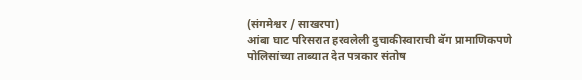(संगमेश्वर / साखरपा)
आंबा घाट परिसरात हरवलेली दुचाकीस्वाराची बॅग प्रामाणिकपणे पोलिसांच्या ताब्यात देत पत्रकार संतोष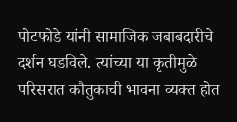पोटफोडे यांनी सामाजिक जबाबदारीचे दर्शन घडविले. त्यांच्या या कृतीमुळे परिसरात कौतुकाची भावना व्यक्त होत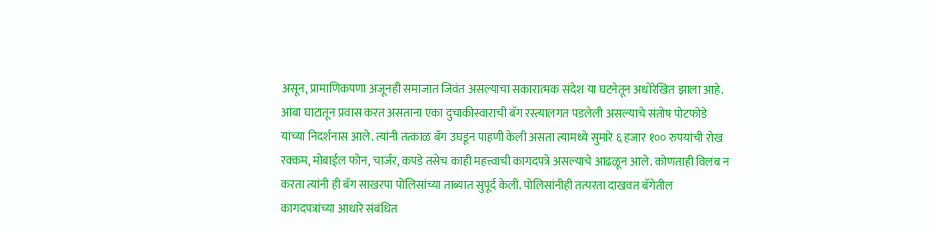असून, प्रामाणिकपणा अजूनही समाजात जिवंत असल्याचा सकारात्मक संदेश या घटनेतून अधोरेखित झाला आहे.
आंबा घाटातून प्रवास करत असताना एका दुचाकीस्वाराची बॅग रस्त्यालगत पडलेली असल्याचे संतोष पोटफोडे यांच्या निदर्शनास आले. त्यांनी तत्काळ बॅग उघडून पाहणी केली असता त्यामध्ये सुमारे ६ हजार १०० रुपयांची रोख रक्कम, मोबाईल फोन, चार्जर, कपडे तसेच काही महत्त्वाची कागदपत्रे असल्याचे आढळून आले. कोणताही विलंब न करता त्यांनी ही बॅग साखरपा पोलिसांच्या ताब्यात सुपूर्द केली. पोलिसांनीही तत्परता दाखवत बॅगेतील कागदपत्रांच्या आधारे संबंधित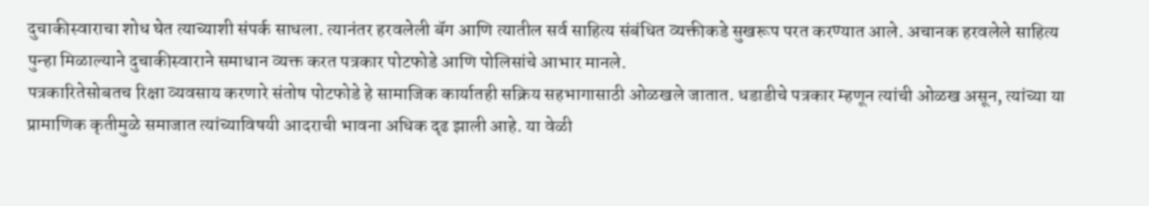दुचाकीस्वाराचा शोध घेत त्याच्याशी संपर्क साधला. त्यानंतर हरवलेली बॅग आणि त्यातील सर्व साहित्य संबंधित व्यक्तीकडे सुखरूप परत करण्यात आले. अचानक हरवलेले साहित्य पुन्हा मिळाल्याने दुचाकीस्वाराने समाधान व्यक्त करत पत्रकार पोटफोडे आणि पोलिसांचे आभार मानले.
पत्रकारितेसोबतच रिक्षा व्यवसाय करणारे संतोष पोटफोडे हे सामाजिक कार्यातही सक्रिय सहभागासाठी ओळखले जातात. धडाडीचे पत्रकार म्हणून त्यांची ओळख असून, त्यांच्या या प्रामाणिक कृतीमुळे समाजात त्यांच्याविषयी आदराची भावना अधिक दृढ झाली आहे. या वेळी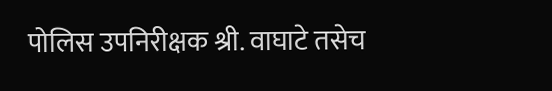पोलिस उपनिरीक्षक श्री. वाघाटे तसेच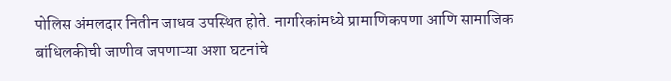पोलिस अंमलदार नितीन जाधव उपस्थित होते. नागरिकांमध्ये प्रामाणिकपणा आणि सामाजिक बांधिलकीची जाणीव जपणाऱ्या अशा घटनांचे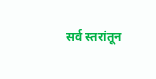सर्व स्तरांतून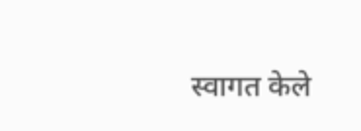स्वागत केले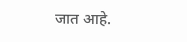जात आहे.